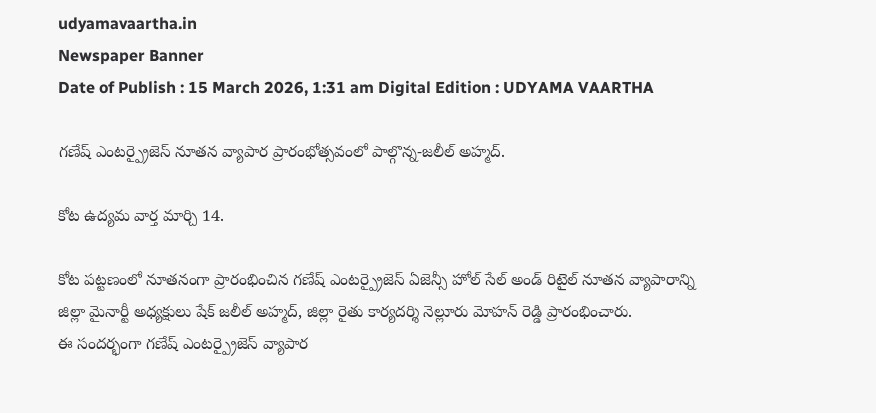udyamavaartha.in
Newspaper Banner
Date of Publish : 15 March 2026, 1:31 am Digital Edition : UDYAMA VAARTHA

గణేష్ ఎంటర్ప్రైజెస్ నూతన వ్యాపార ప్రారంభోత్సవంలో పాల్గొన్న-జలీల్ అహ్మద్.

కోట ఉద్యమ వార్త మార్చి 14.

కోట పట్టణంలో నూతనంగా ప్రారంభించిన గణేష్ ఎంటర్ప్రైజెస్ ఏజెన్సీ హోల్ సేల్ అండ్ రిటైల్ నూతన వ్యాపారాన్ని జిల్లా మైనార్టీ అధ్యక్షులు షేక్ జలీల్ అహ్మద్, జిల్లా రైతు కార్యదర్శి నెల్లూరు మోహన్ రెడ్డి ప్రారంభించారు.
ఈ సందర్భంగా గణేష్ ఎంటర్ప్రైజెస్ వ్యాపార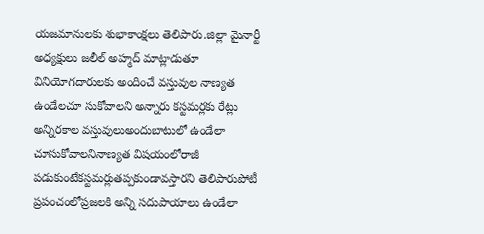యజమానులకు శుభాకాంక్షలు తెలిపారు.జిల్లా మైనార్టీ అధ్యక్షులు జలీల్ అహ్మద్ మాట్లాడుతూ వినియోగదారులకు అందించే వస్తువుల నాణ్యత ఉండేలచూ సుకోవాలని అన్నారు కస్టమర్లకు రేట్లు అన్నిరకాల వస్తువులుఅందుబాటులో ఉండేలా చూసుకోవాలనినాణ్యత విషయంలోరాజీ పడుకుంటేకస్టమర్లుతప్పకుండావస్తారని తెలిపారుపోటీ ప్రపంచంలోప్రజలకి అన్ని సదుపాయాలు ఉండేలా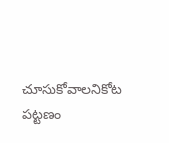చూసుకోవాలనికోట పట్టణం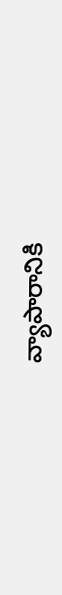వ్యాపారానికి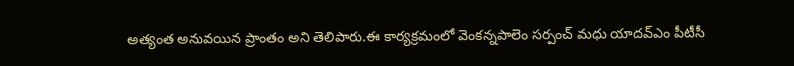అత్యంత అనువయిన ప్రాంతం అని తెలిపారు.ఈ కార్యక్రమంలో వెంకన్నపాలెం సర్పంచ్ మధు యాదవ్ఎం పీటీసీ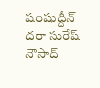షంషుద్దీన్ దరా సురేష్ నౌసాద్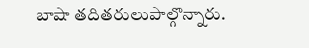బాషా తదితరులుపాల్గొన్నారు.